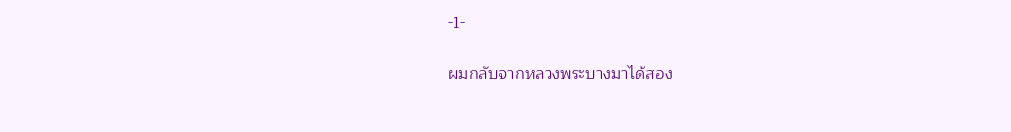-1-

ผมกลับจากหลวงพระบางมาได้สอง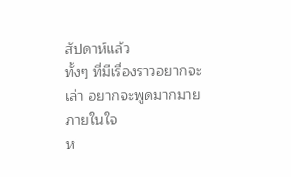สัปดาห์แล้ว
ทั้งๆ ที่มีเรื่องราวอยากจะเล่า อยากจะพูดมากมายภายในใจ
ห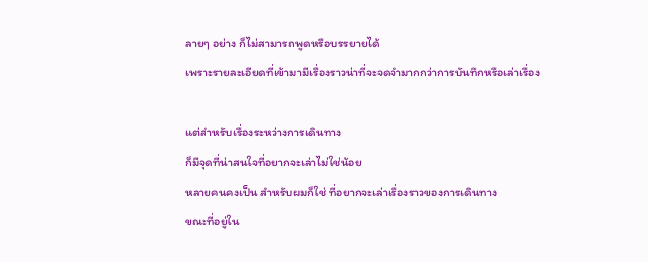ลายๆ อย่าง ก็ไม่สามารถพูดหรือบรรยายได้
เพราะรายละเอียดที่เข้ามามีเรื่องราวน่าที่จะจดจำมากกว่าการบันทึกหรือเล่าเรื่อง

แต่สำหรับเรื่องระหว่างการเดินทาง
ก็มีจุดที่น่าสนใจที่อยากจะเล่าไม่ใช่น้อย
หลายคนคงเป็น สำหรับผมก็ใช่ ที่อยากจะเล่าเรื่องราวของการเดินทาง
ขณะที่อยู่ใน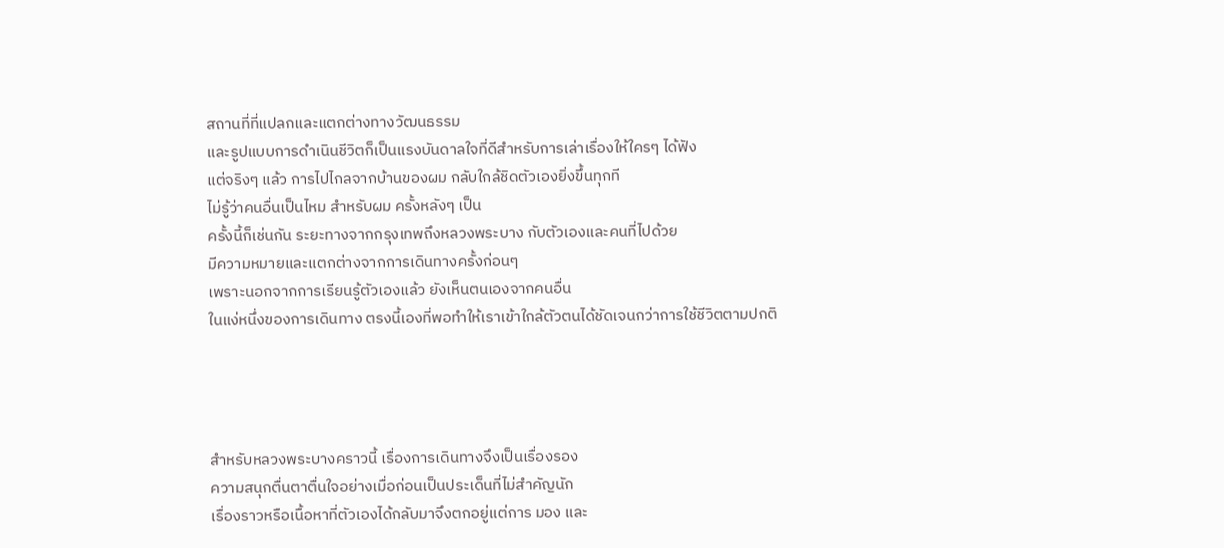สถานที่ที่แปลกและแตกต่างทางวัฒนธรรม
และรูปแบบการดำเนินชีวิตก็เป็นแรงบันดาลใจที่ดีสำหรับการเล่าเรื่องให้ใครๆ ได้ฟัง
แต่จริงๆ แล้ว การไปไกลจากบ้านของผม กลับใกล้ชิดตัวเองยิ่งขึ้นทุกที
ไม่รู้ว่าคนอื่นเป็นไหม สำหรับผม ครั้งหลังๆ เป็น
ครั้งนี้ก็เช่นกัน ระยะทางจากกรุงเทพถึงหลวงพระบาง กับตัวเองและคนที่ไปด้วย
มีความหมายและแตกต่างจากการเดินทางครั้งก่อนๆ
เพราะนอกจากการเรียนรู้ตัวเองแล้ว ยังเห็นตนเองจากคนอื่น
ในแง่หนึ่งของการเดินทาง ตรงนี้เองที่พอทำให้เราเข้าใกล้ตัวตนได้ชัดเจนกว่าการใช้ชีวิตตามปกติ




สำหรับหลวงพระบางคราวนี้ เรื่องการเดินทางจึงเป็นเรื่องรอง
ความสนุกตื่นตาตื่นใจอย่างเมื่อก่อนเป็นประเด็นที่ไม่สำคัญนัก
เรื่องราวหรือเนื้อหาที่ตัวเองได้กลับมาจึงตกอยู่แต่การ มอง และ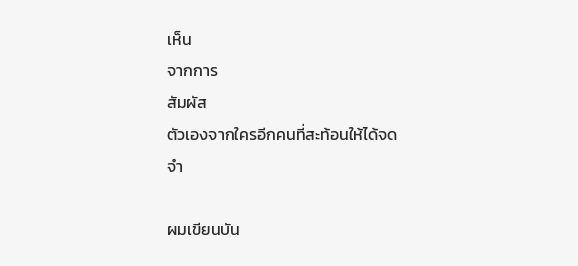เห็น
จากการ
สัมผัส
ตัวเองจากใครอีกคนที่สะท้อนให้ได้จดจำ

ผมเขียนบัน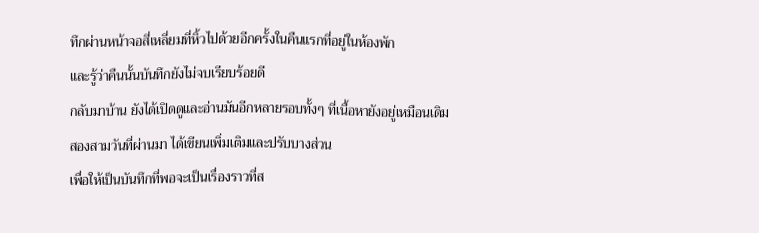ทึกผ่านหน้าจอสี่เหลี่ยมที่หิ้วไปด้วยอีกครั้งในคืนแรกที่อยู่ในห้องพัก
และรู้ว่าคืนนั้นบันทึกยังไม่จบเรียบร้อยดี
กลับมาบ้าน ยังได้เปิดดูและอ่านมันอีกหลายรอบทั้งๆ ที่เนื้อหายังอยู่เหมือนเดิม
สองสามวันที่ผ่านมา ได้เขียนเพิ่มเติมและปรับบางส่วน
เพื่อให้เป็นบันทึกที่พอจะเป็นเรื่องราวที่ส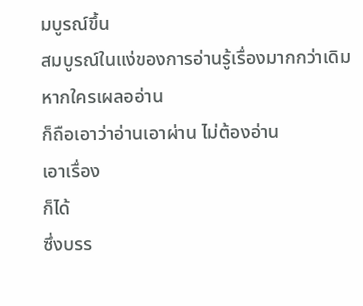มบูรณ์ขึ้น
สมบูรณ์ในแง่ของการอ่านรู้เรื่องมากกว่าเดิม หากใครเผลออ่าน
ก็ถือเอาว่าอ่านเอาผ่าน ไม่ต้องอ่าน
เอาเรื่อง
ก็ได้
ซึ่งบรร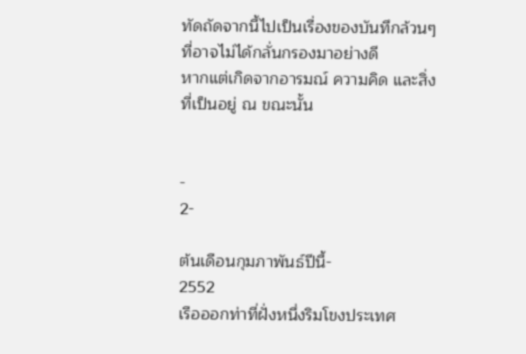ทัดถัดจากนี้ไปเป็นเรื่องของบันทึกล้วนๆ ที่อาจไม่ได้กลั่นกรองมาอย่างดี
หากแต่เกิดจากอารมณ์ ความคิด และสิ่งที่เป็นอยู่ ณ ขณะนั้น


-
2-

ต้นเดือนกุมภาพันธ์ปีนี้-
2552
เรือออกท่าที่ฝั่งหนึ่งริมโขงประเทศ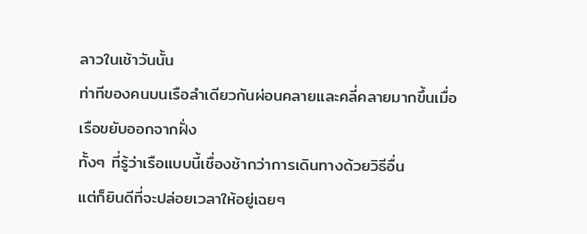ลาวในเช้าวันนั้น
ท่าทีของคนบนเรือลำเดียวกันผ่อนคลายและคลี่คลายมากขึ้นเมื่อเรือขยับออกจากฝั่ง
ทั้งๆ ที่รู้ว่าเรือแบบนี้เชื่องช้ากว่าการเดินทางด้วยวิธีอื่น
แต่ก็ยินดีที่จะปล่อยเวลาให้อยู่เฉยๆ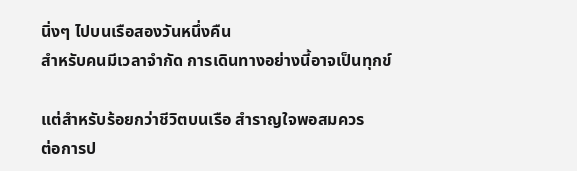นิ่งๆ ไปบนเรือสองวันหนึ่งคืน
สำหรับคนมีเวลาจำกัด การเดินทางอย่างนี้อาจเป็นทุกข์

แต่สำหรับร้อยกว่าชีวิตบนเรือ สำราญใจพอสมควร
ต่อการป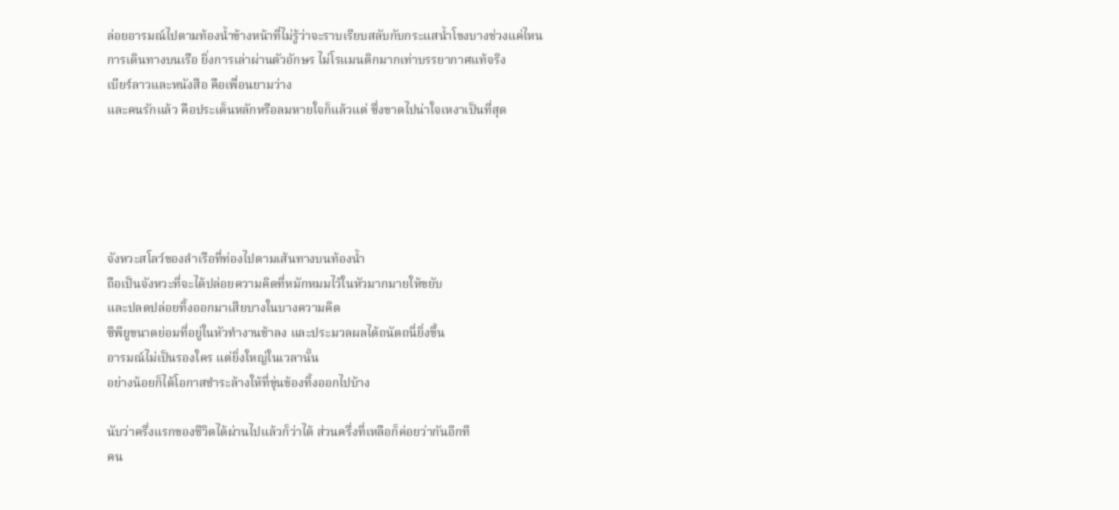ล่อยอารมณ์ไปตามท้องน้ำข้างหน้าที่ไม่รู้ว่าจะราบเรียบสลับกับกระแสน้ำโขงบางช่วงแค่ไหน
การเดินทางบนเรือ ยิ่งการเล่าผ่านตัวอักษร ไม่โรแมนติกมากเท่าบรรยากาศแท้จริง
เบียร์ลาวและหนังสือ คือเพื่อนยามว่าง
และคนรักแล้ว คือประเด็นหลักหรือลมหายใจก็แล้วแต่ ซึ่งขาดไปน่าใจเหงาเป็นที่สุด





จังหวะสโลว์ของลำเรือที่ท่องไปตามเส้นทางบนท้องน้ำ
ถือเป็นจังหวะที่จะได้ปล่อยความคิดที่หมักหมมไว้ในหัวมากมายให้ขยับ
และปลดปล่อยทิ้งออกมาเสียบางในบางความคิด
ซีพียูขนาดย่อมที่อยู่ในหัวทำงานช้าลง และประมวลผลได้ถนัดถนี่ยิ่งขึ้น
อารมณ์ไม่เป็นรองใคร แต่ยิ่งใหญ่ในเวลานั้น
อย่างน้อยก็ได้โอกาสชำระล้างให้ที่ขุ่นข้องทิ้งออกไปบ้าง

นับว่าครึ่งแรกของชีวิตได้ผ่านไปแล้วก็ว่าได้ ส่วนครึ่งที่เหลือก็ค่อยว่ากันอีกที
คน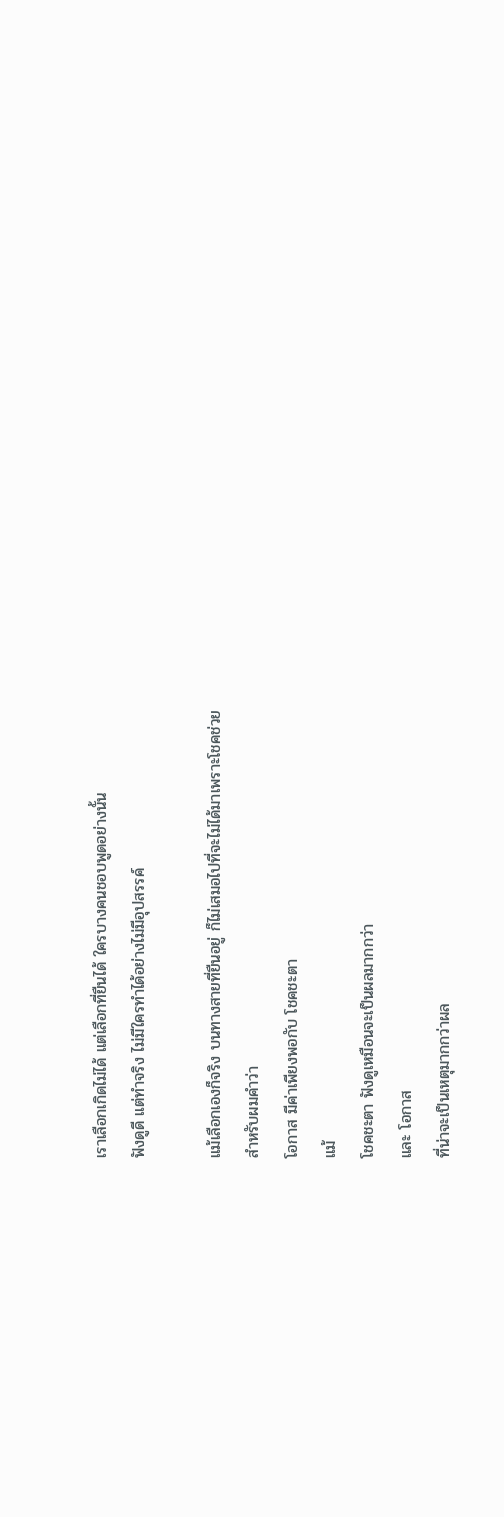เราเลือกเกิดไม่ได้ แต่เลือกที่ยืนได้ ใครบางคนชอบพูดอย่างนั้น
ฟังดูดี แต่ทำจริง ไม่มีใครทำได้อย่างไม่มีอุปสรรค์

แม้เลือกเองก็จริง บนทางสายที่ยืนอยู่ ก็ไม่เสมอไปที่จะไม่ได้มาเพราะโชคช่วย
สำหรับผมคำว่า
โอกาส มีค่าเพียงพอกับ โชคชะตา
แม้
โชคชะตา ฟังดูเหมือนจะเป็นผลมากกว่า
และ โอกาส
ที่น่าจะเป็นเหตุมากกว่าผล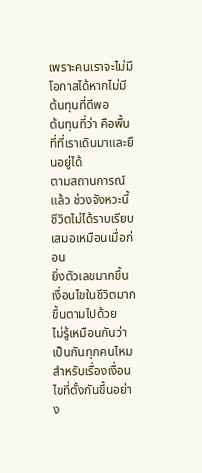เพราะคนเราจะไม่มีโอกาสได้หากไม่มีต้นทุนที่ดีพอ
ต้นทุนที่ว่า คือพื้นที่ที่เราเดินมาและยืนอยู่ได้
ตามสถานการณ์แล้ว ช่วงจังหวะนี้ ชีวิตไม่ได้ราบเรียบเสมอเหมือนเมื่อก่อน
ยิ่งตัวเลขมากขึ้น เงื่อนไขในชีวิตมากขึ้นตามไปด้วย
ไม่รู้เหมือนกันว่าเป็นกันทุกคนไหม สำหรับเรื่องเงื่อนไขที่ตั้งกันขึ้นอย่าง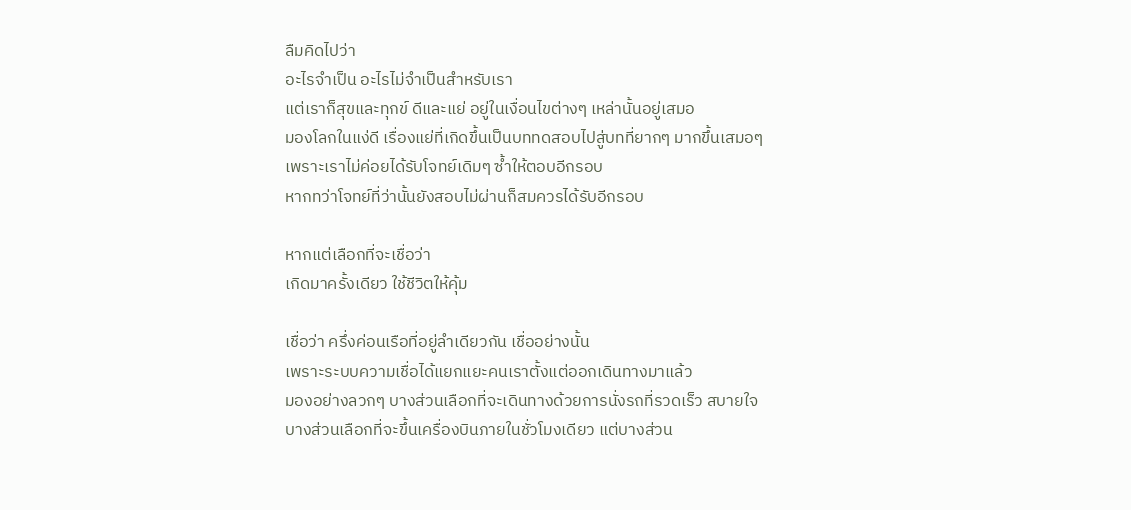ลืมคิดไปว่า
อะไรจำเป็น อะไรไม่จำเป็นสำหรับเรา
แต่เราก็สุขและทุกข์ ดีและแย่ อยู่ในเงื่อนไขต่างๆ เหล่านั้นอยู่เสมอ
มองโลกในแง่ดี เรื่องแย่ที่เกิดขึ้นเป็นบททดสอบไปสู่บทที่ยากๆ มากขึ้นเสมอๆ
เพราะเราไม่ค่อยได้รับโจทย์เดิมๆ ซ้ำให้ตอบอีกรอบ
หากทว่าโจทย์ที่ว่านั้นยังสอบไม่ผ่านก็สมควรได้รับอีกรอบ

หากแต่เลือกที่จะเชื่อว่า
เกิดมาครั้งเดียว ใช้ชีวิตให้คุ้ม

เชื่อว่า ครึ่งค่อนเรือที่อยู่ลำเดียวกัน เชื่ออย่างนั้น
เพราะระบบความเชื่อได้แยกแยะคนเราตั้งแต่ออกเดินทางมาแล้ว
มองอย่างลวกๆ บางส่วนเลือกที่จะเดินทางด้วยการนั่งรถที่รวดเร็ว สบายใจ
บางส่วนเลือกที่จะขึ้นเครื่องบินภายในชั่วโมงเดียว แต่บางส่วน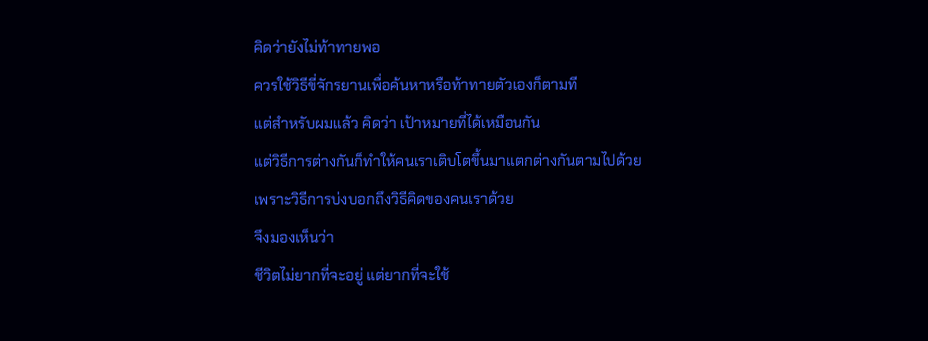คิดว่ายังไม่ท้าทายพอ
ควรใช้วิธีขี่จักรยานเพื่อค้นหาหรือท้าทายตัวเองก็ตามที
แต่สำหรับผมแล้ว คิดว่า เป้าหมายที่ได้เหมือนกัน
แต่วิธีการต่างกันก็ทำให้คนเราเติบโตขึ้นมาแตกต่างกันตามไปด้วย
เพราะวิธีการบ่งบอกถึงวิธีคิดของคนเราด้วย
จึงมองเห็นว่า
ชีวิตไม่ยากที่จะอยู่ แต่ยากที่จะใช้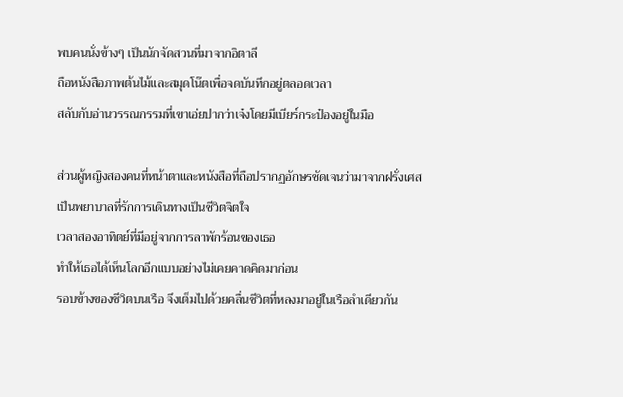พบคนนั่งข้างๆ เป็นนักจัดสวนที่มาจากอิตาลี
ถือหนังสือภาพต้นไม้และสมุดโน๊ตเพื่อจดบันทึกอยู่ตลอดเวลา
สลับกับอ่านวรรณกรรมที่เขาเอ่ยปากว่าเจ๋งโดยมีเบียร์กระป๋องอยู่ในมือ

ส่วนผู้หญิงสองคนที่หน้าตาและหนังสือที่ถือปรากฏอักษรชัดเจนว่ามาจากฝรั่งเศส
เป็นพยาบาลที่รักการเดินทางเป็นชีวิตจิตใจ
เวลาสองอาทิตย์ที่มีอยู่จากการลาพักร้อนของเธอ
ทำให้เธอได้เห็นโลกอีกแบบอย่างไม่เคยคาดคิดมาก่อน
รอบข้างของชีวิตบนเรือ จึงเต็มไปด้วยคลื่นชีวิตที่หลงมาอยู่ในเรือลำเดียวกัน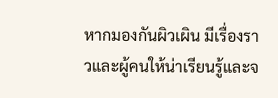หากมองกันผิวเผิน มีเรื่องราวและผู้คนให้น่าเรียนรู้และจ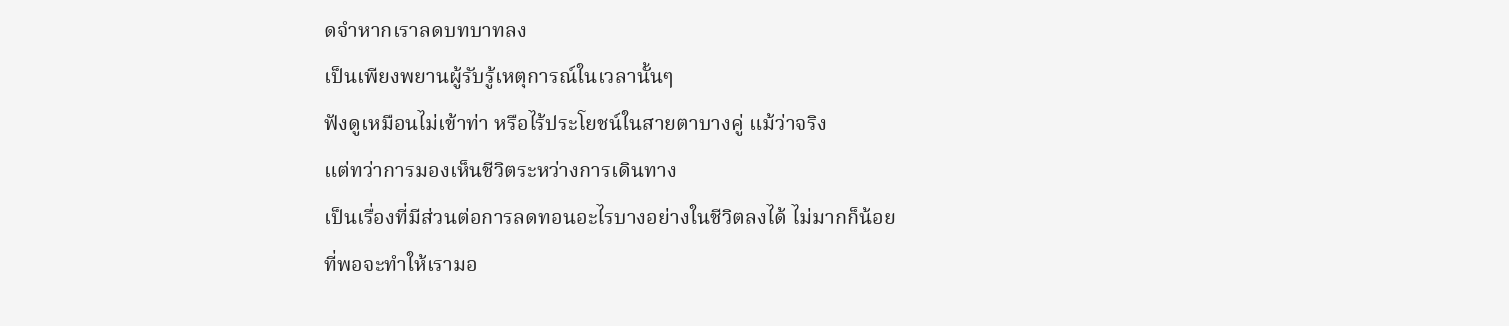ดจำหากเราลดบทบาทลง
เป็นเพียงพยานผู้รับรู้เหตุการณ์ในเวลานั้นๆ
ฟังดูเหมือนไม่เข้าท่า หรือไร้ประโยชน์ในสายตาบางคู่ แม้ว่าจริง
แต่ทว่าการมองเห็นชีวิตระหว่างการเดินทาง
เป็นเรื่องที่มีส่วนต่อการลดทอนอะไรบางอย่างในชีวิตลงได้ ไม่มากก็น้อย
ที่พอจะทำให้เรามอ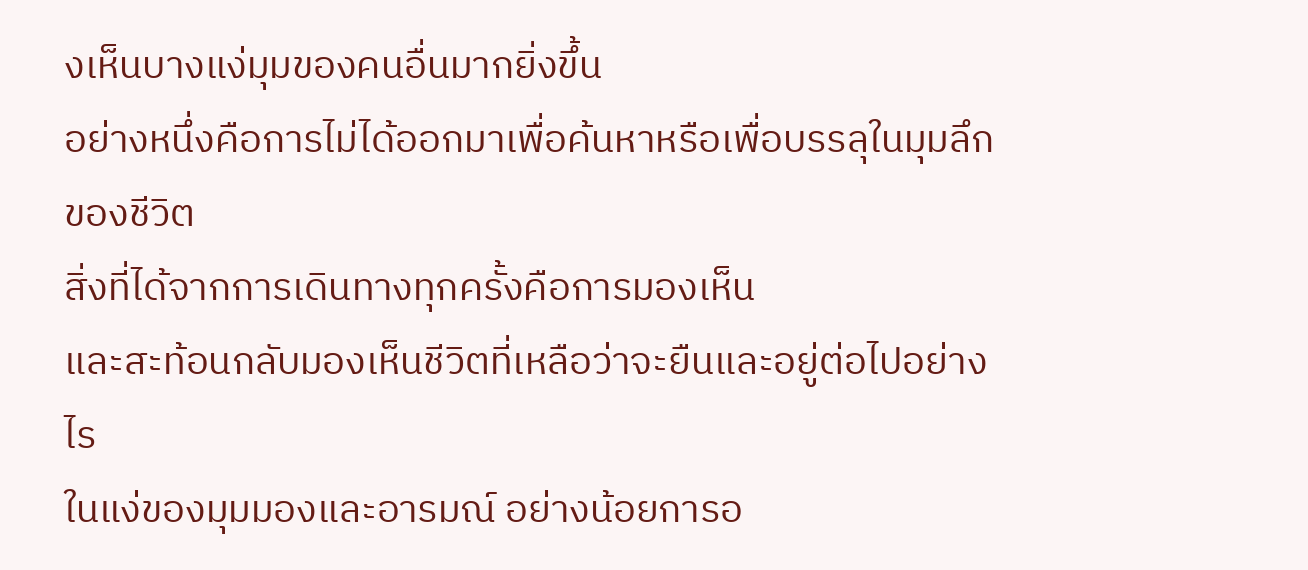งเห็นบางแง่มุมของคนอื่นมากยิ่งขึ้น
อย่างหนึ่งคือการไม่ได้ออกมาเพื่อค้นหาหรือเพื่อบรรลุในมุมลึกของชีวิต
สิ่งที่ได้จากการเดินทางทุกครั้งคือการมองเห็น
และสะท้อนกลับมองเห็นชีวิตที่เหลือว่าจะยืนและอยู่ต่อไปอย่างไร
ในแง่ของมุมมองและอารมณ์ อย่างน้อยการอ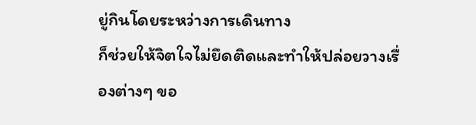ยู่กินโดยระหว่างการเดินทาง
ก็ช่วยให้จิตใจไม่ยึดติดและทำให้ปล่อยวางเรื่องต่างๆ ขอ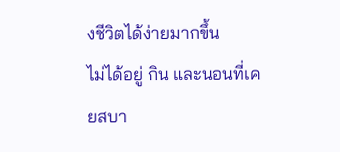งชีวิตได้ง่ายมากขึ้น
ไม่ได้อยู่ กิน และนอนที่เคยสบา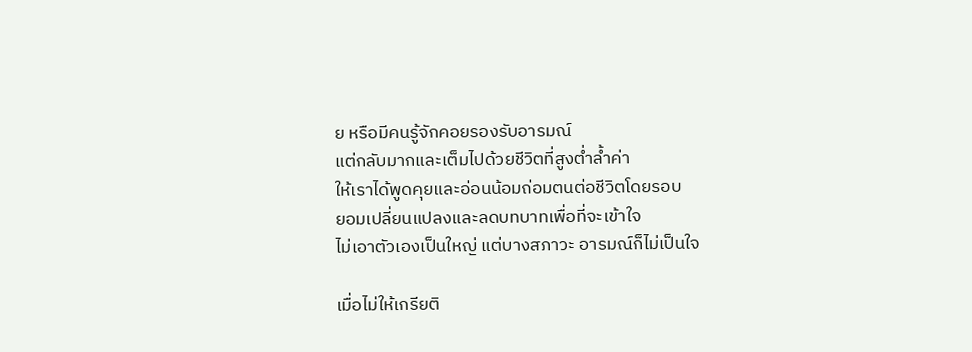ย หรือมีคนรู้จักคอยรองรับอารมณ์
แต่กลับมากและเต็มไปด้วยชีวิตที่สูงต่ำล้ำค่า
ให้เราได้พูดคุยและอ่อนน้อมถ่อมตนต่อชีวิตโดยรอบ
ยอมเปลี่ยนแปลงและลดบทบาทเพื่อที่จะเข้าใจ
ไม่เอาตัวเองเป็นใหญ่ แต่บางสภาวะ อารมณ์ก็ไม่เป็นใจ

เมื่อไม่ให้เกรียติ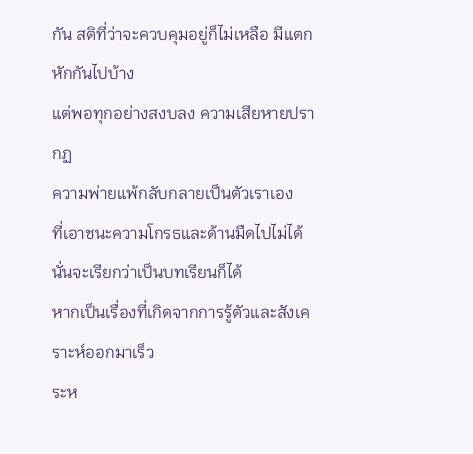กัน สติที่ว่าจะควบคุมอยู่ก็ไม่เหลือ มีแตกหักกันไปบ้าง
แต่พอทุกอย่างสงบลง ความเสียหายปรากฏ
ความพ่ายแพ้กลับกลายเป็นตัวเราเอง
ที่เอาชนะความโกรธและด้านมืดไปไม่ได้
นั่นจะเรียกว่าเป็นบทเรียนก็ได้
หากเป็นเรื่องที่เกิดจากการรู้ตัวและสังเคราะห์ออกมาเร็ว
ระห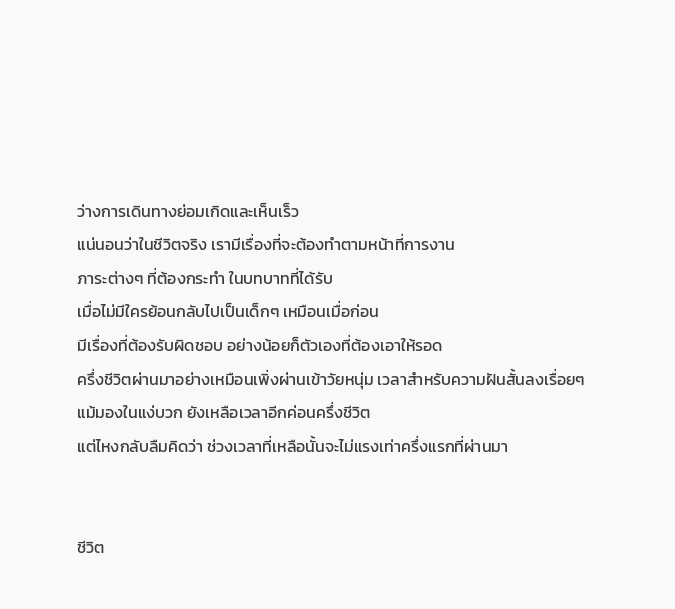ว่างการเดินทางย่อมเกิดและเห็นเร็ว
แน่นอนว่าในชีวิตจริง เรามีเรื่องที่จะต้องทำตามหน้าที่การงาน
ภาระต่างๆ ที่ต้องกระทำ ในบทบาทที่ได้รับ
เมื่อไม่มีใครย้อนกลับไปเป็นเด็กๆ เหมือนเมื่อก่อน
มีเรื่องที่ต้องรับผิดชอบ อย่างน้อยก็ตัวเองที่ต้องเอาให้รอด
ครึ่งชีวิตผ่านมาอย่างเหมือนเพิ่งผ่านเข้าวัยหนุ่ม เวลาสำหรับความฝันสั้นลงเรื่อยๆ
แม้มองในแง่บวก ยังเหลือเวลาอีกค่อนครึ่งชีวิต
แต่ไหงกลับลืมคิดว่า ช่วงเวลาที่เหลือนั้นจะไม่แรงเท่าครึ่งแรกที่ผ่านมา


ชีวิต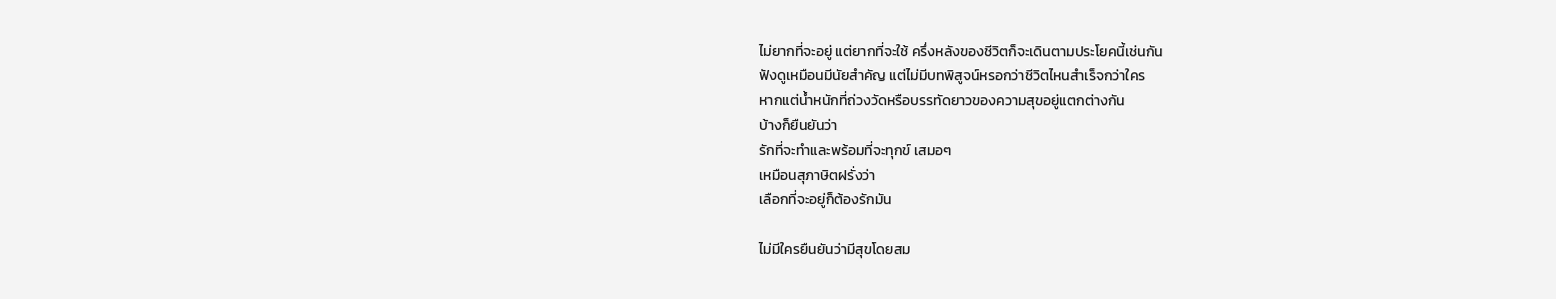ไม่ยากที่จะอยู่ แต่ยากที่จะใช้ ครึ่งหลังของชีวิตก็จะเดินตามประโยคนี้เช่นกัน
ฟังดูเหมือนมีนัยสำคัญ แต่ไม่มีบทพิสูจน์หรอกว่าชีวิตไหนสำเร็จกว่าใคร
หากแต่น้ำหนักที่ถ่วงวัดหรือบรรทัดยาวของความสุขอยู่แตกต่างกัน
บ้างก็ยืนยันว่า
รักที่จะทำและพร้อมที่จะทุกข์ เสมอๆ
เหมือนสุภาษิตฝรั่งว่า
เลือกที่จะอยู่ก็ต้องรักมัน

ไม่มีใครยืนยันว่ามีสุขโดยสม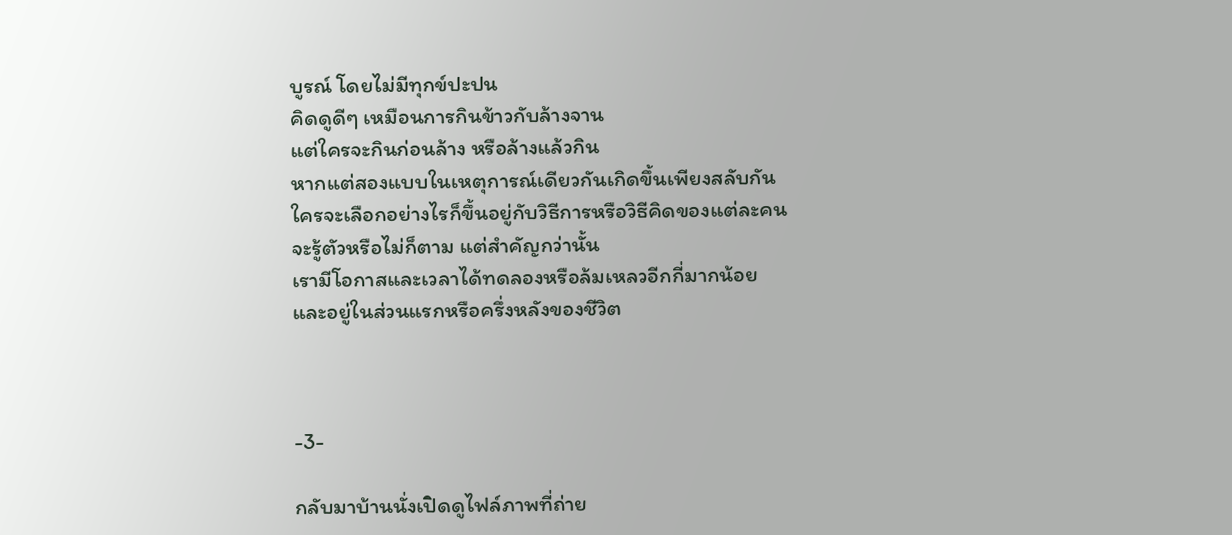บูรณ์ โดยไม่มีทุกข์ปะปน
คิดดูดีๆ เหมือนการกินข้าวกับล้างจาน
แต่ใครจะกินก่อนล้าง หรือล้างแล้วกิน
หากแต่สองแบบในเหตุการณ์เดียวกันเกิดขึ้นเพียงสลับกัน
ใครจะเลือกอย่างไรก็ขึ้นอยู่กับวิธีการหรือวิธีคิดของแต่ละคน
จะรู้ตัวหรือไม่ก็ตาม แต่สำคัญกว่านั้น
เรามีโอกาสและเวลาได้ทดลองหรือล้มเหลวอีกกี่มากน้อย
และอยู่ในส่วนแรกหรือครึ่งหลังของชีวิต



-3-

กลับมาบ้านนั่งเปิดดูไฟล์ภาพที่ถ่าย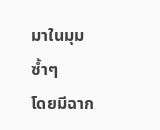มาในมุมซ้ำๆ
โดยมีฉาก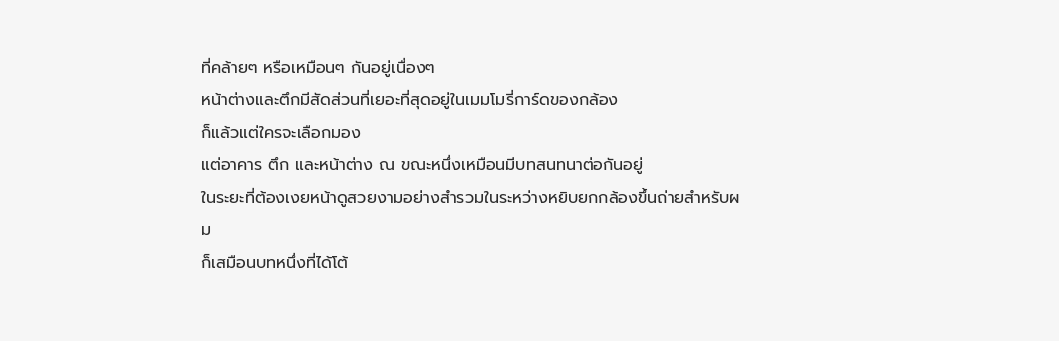ที่คล้ายๆ หรือเหมือนๆ กันอยู่เนื่องๆ
หน้าต่างและตึกมีสัดส่วนที่เยอะที่สุดอยู่ในเมมโมรี่การ์ดของกล้อง
ก็แล้วแต่ใครจะเลือกมอง
แต่อาคาร ตึก และหน้าต่าง ณ ขณะหนึ่งเหมือนมีบทสนทนาต่อกันอยู่
ในระยะที่ต้องเงยหน้าดูสวยงามอย่างสำรวมในระหว่างหยิบยกกล้องขึ้นถ่ายสำหรับผม
ก็เสมือนบทหนึ่งที่ได้โต้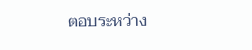ตอบระหว่าง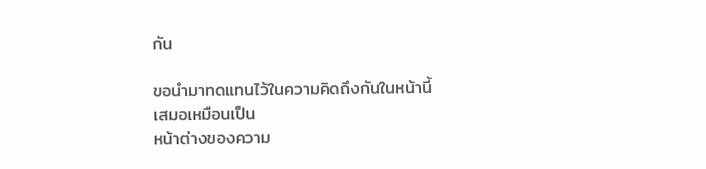กัน

ขอนำมาทดแทนไว้ในความคิดถึงกันในหน้านี้
เสมอเหมือนเป็น
หน้าต่างของความ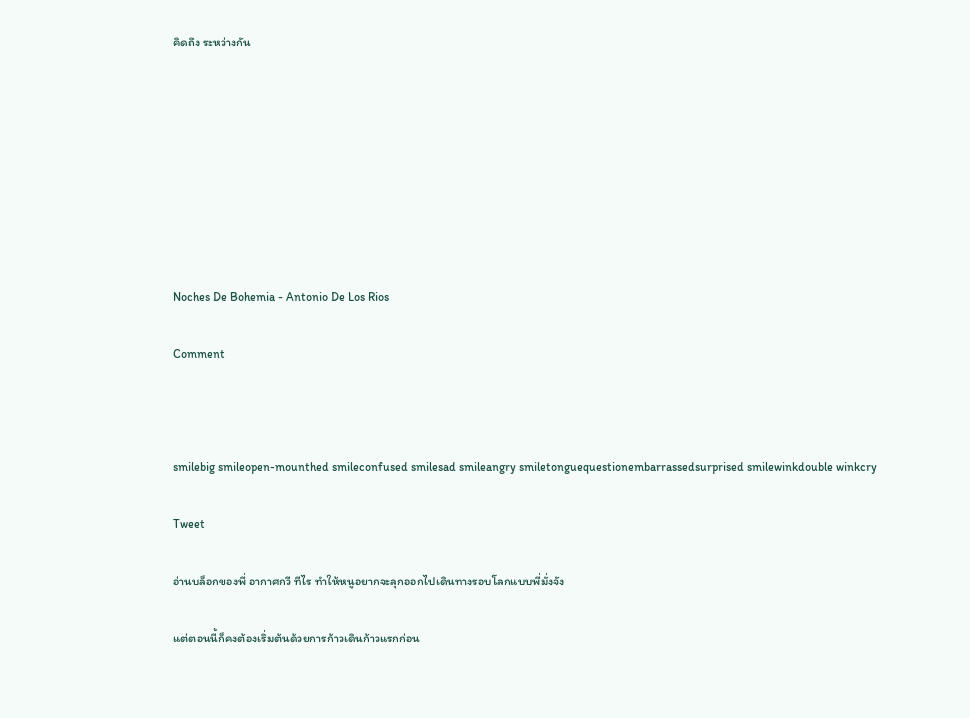คิดถึง ระหว่างกัน








Noches De Bohemia - Antonio De Los Rios

Comment



smilebig smileopen-mounthed smileconfused smilesad smileangry smiletonguequestionembarrassedsurprised smilewinkdouble winkcry

Tweet

อ่านบล็อกของพี่ อากาศกวี ทีไร ทำให้หนูอยากจะลุกออกไปเดินทางรอบโลกแบบพี่มั่งจัง

แต่ตอนนี้ก็คงต้องเริ่มต้นด้วยการก้าวเดินก้าวแรกก่อน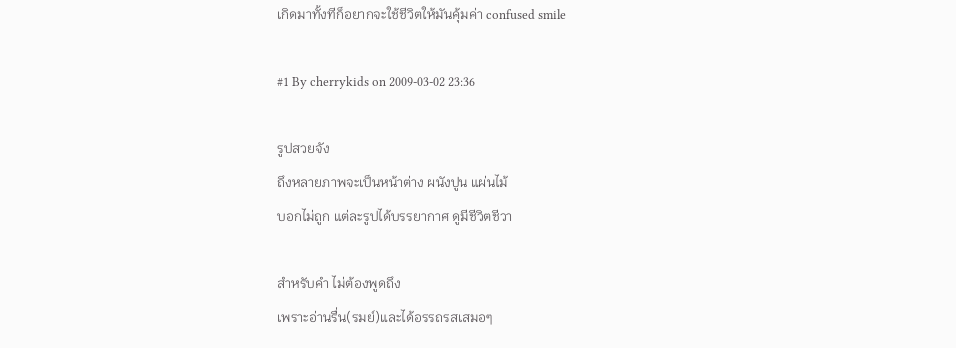เกิดมาทั้งทีก็อยากจะใช้ชีวิตให้มันคุ้มค่า confused smile

#1 By cherrykids on 2009-03-02 23:36

รูปสวยจัง
ถึงหลายภาพจะเป็นหน้าต่าง ผนังปูน แผ่นไม้
บอกไม่ถูก แต่ละรูปได้บรรยากาศ ดูมีชีวิตชีวา

สำหรับคำ ไม่ต้องพูดถึง
เพราะอ่านรื่น(รมย์)และได้อรรถรสเสมอๆ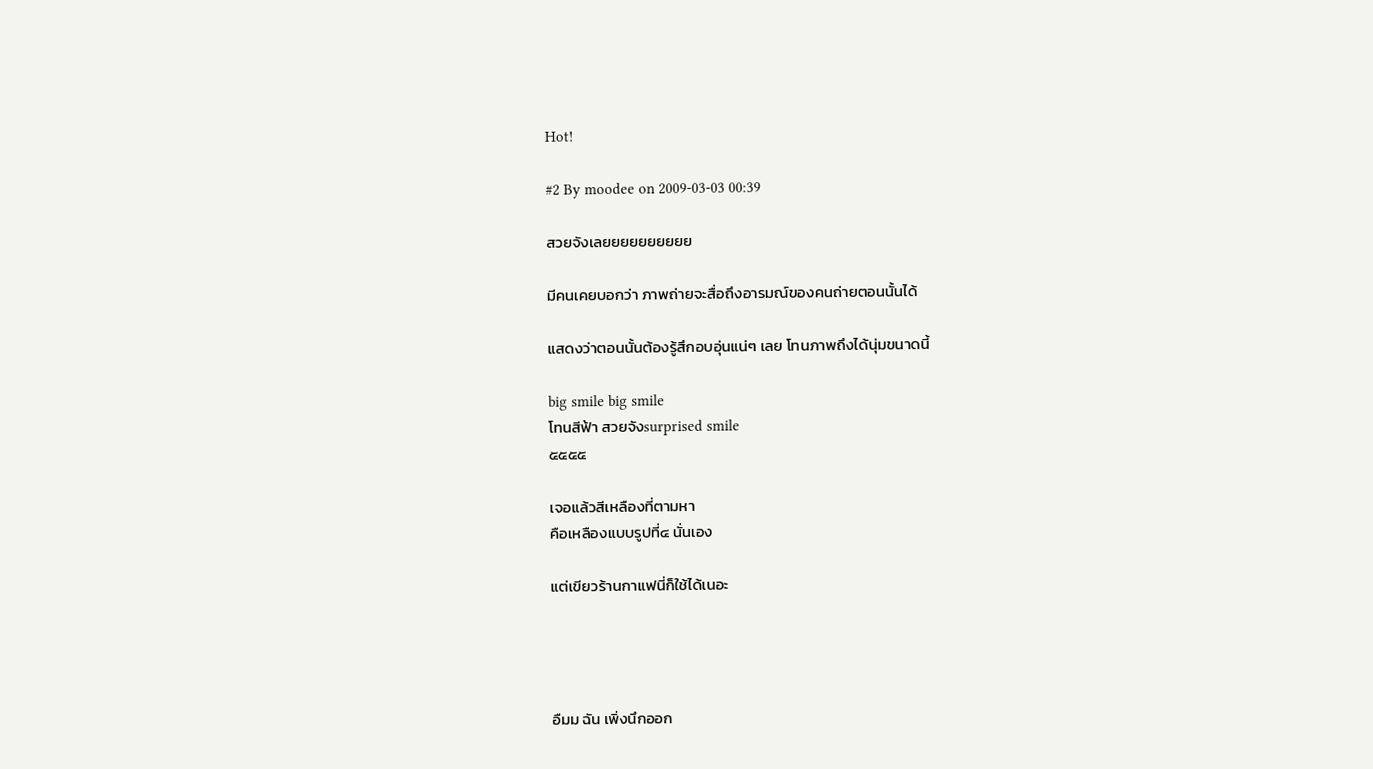Hot!

#2 By moodee on 2009-03-03 00:39

สวยจังเลยยยยยยยยยย

มีคนเคยบอกว่า ภาพถ่ายจะสื่อถึงอารมณ์ของคนถ่ายตอนนั้นได้

แสดงว่าตอนนั้นต้องรู้สึกอบอุ่นแน่ๆ เลย โทนภาพถึงได้นุ่มขนาดนี้

big smile big smile
โทนสีฟ้า สวยจังsurprised smile
๕๕๕๕

เจอแล้วสีเหลืองที่ตามหา
คือเหลืองแบบรูปที่๔ นั่นเอง

แต่เขียวร้านกาแฟนี่ก็ใช้ได้เนอะ




อืมม ฉัน เพิ่งนึกออก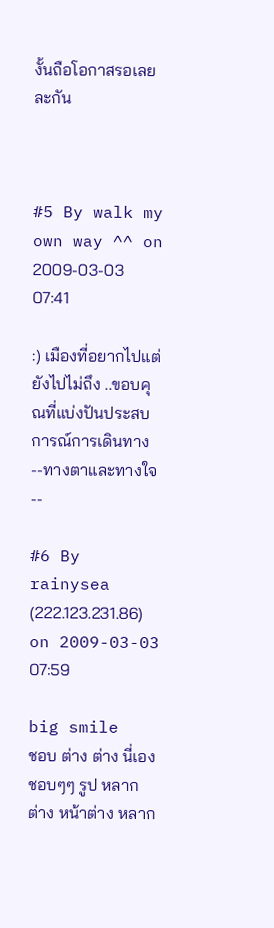งั้นถือโอกาสรอเลยละกัน



#5 By walk my own way ^^ on 2009-03-03 07:41

:) เมืองที่อยากไปแต่ยังไปไม่ถึง ..ขอบคุณที่แบ่งปันประสบการณ์การเดินทาง --ทางตาและทางใจ--

#6 By rainysea (222.123.231.86) on 2009-03-03 07:59

big smile
ชอบ ต่าง ต่าง นี่เอง
ชอบๆๆ รูป หลาก ต่าง หน้าต่าง หลาก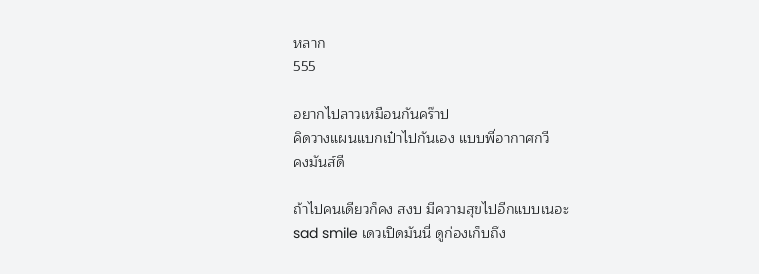หลาก
555

อยากไปลาวเหมือนกันคร๊าป
คิดวางแผนแบกเป๋าไปกันเอง แบบพี่อากาศกวี
คงมันส์ดี

ถ้าไปคนเดียวก็คง สงบ มีความสุขไปอีกแบบเนอะ
sad smile เดวเปิดมันนี่ ดูก่องเก็บถึง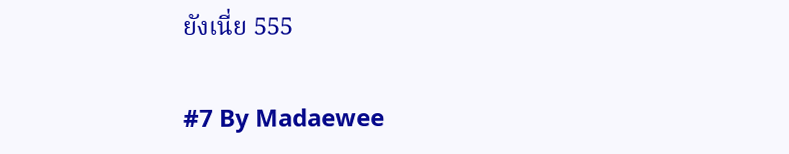ยังเนี่ย 555

#7 By Madaewee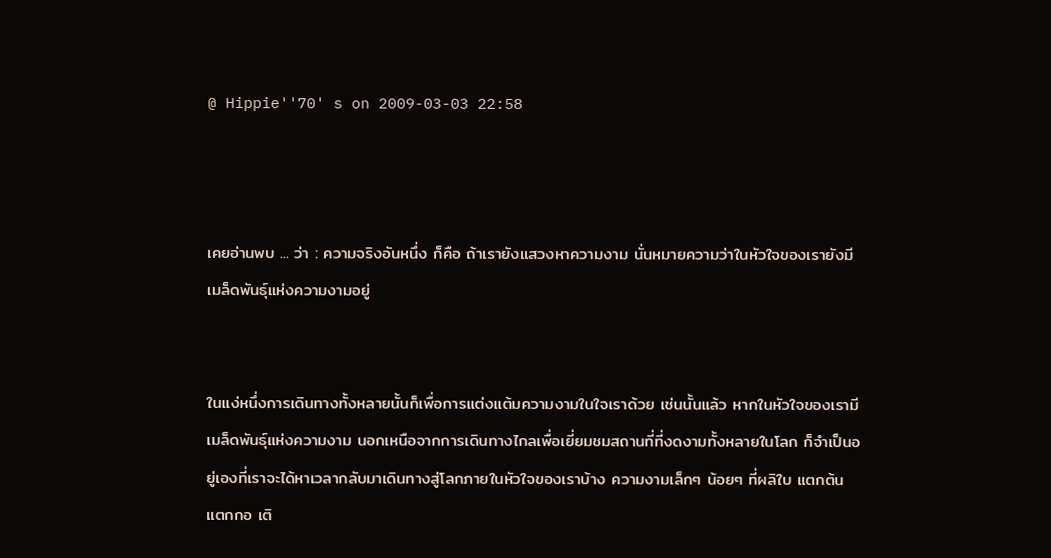@ Hippie''70' s on 2009-03-03 22:58



เคยอ่านพบ ... ว่า : ความจริงอันหนึ่ง ก็คือ ถ้าเรายังแสวงหาความงาม นั่นหมายความว่าในหัวใจของเรายังมีเมล็ดพันธุ์แห่งความงามอยู่


ในแง่หนึ่งการเดินทางทั้งหลายนั้นก็เพื่อการแต่งแต้มความงามในใจเราด้วย เช่นนั้นแล้ว หากในหัวใจของเรามีเมล็ดพันธุ์แห่งความงาม นอกเหนือจากการเดินทางไกลเพื่อเยี่ยมชมสถานที่ที่งดงามทั้งหลายในโลก ก็จำเป็นอยู่เองที่เราจะได้หาเวลากลับมาเดินทางสู่โลกภายในหัวใจของเราบ้าง ความงามเล็กๆ น้อยๆ ที่ผลิใบ แตกต้น แตกกอ เติ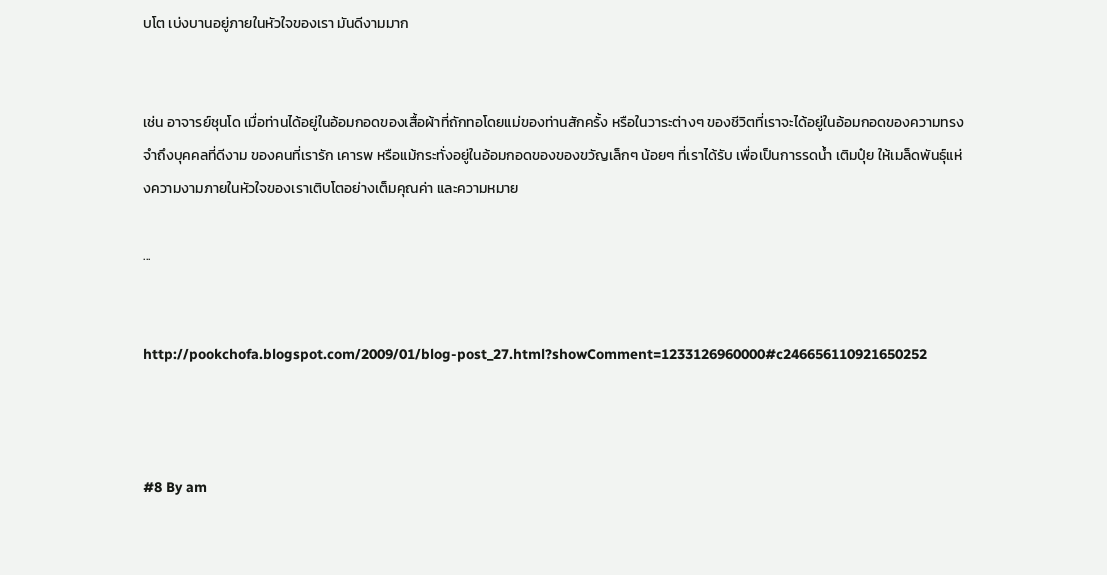บโต เบ่งบานอยู่ภายในหัวใจของเรา มันดีงามมาก


เช่น อาจารย์ชุนโด เมื่อท่านได้อยู่ในอ้อมกอดของเสื้อผ้าที่ถักทอโดยแม่ของท่านสักครั้ง หรือในวาระต่างๆ ของชีวิตที่เราจะได้อยู่ในอ้อมกอดของความทรงจำถึงบุคคลที่ดีงาม ของคนที่เรารัก เคารพ หรือแม้กระทั่งอยู่ในอ้อมกอดของของขวัญเล็กๆ น้อยๆ ที่เราได้รับ เพื่อเป็นการรดน้ำ เติมปุ๋ย ให้เมล็ดพันธุ์แห่งความงามภายในหัวใจของเราเติบโตอย่างเต็มคุณค่า และความหมาย

...


http://pookchofa.blogspot.com/2009/01/blog-post_27.html?showComment=1233126960000#c246656110921650252



#8 By am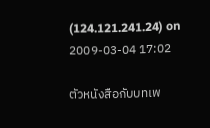(124.121.241.24) on 2009-03-04 17:02

ตัวหนังสือกับบทเพ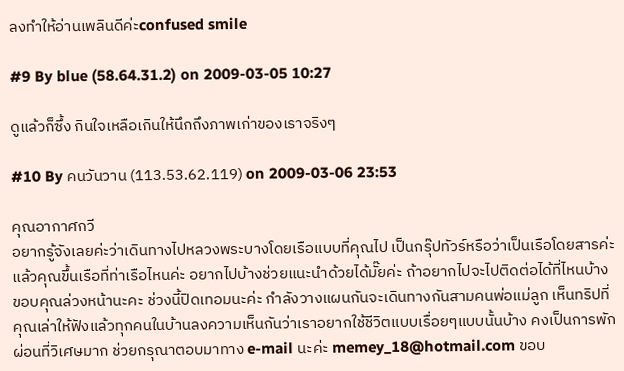ลงทำให้อ่านเพลินดีค่ะconfused smile

#9 By blue (58.64.31.2) on 2009-03-05 10:27

ดูแล้วก็ซึ้ง กินใจเหลือเกินให้นึกถึงภาพเก่าของเราจริงๆ

#10 By คนวันวาน (113.53.62.119) on 2009-03-06 23:53

คุณอากาศกวี
อยากรู้จังเลยค่ะว่าเดินทางไปหลวงพระบางโดยเรือแบบที่คุณไป เป็นกรุ๊ปทัวร์หรือว่าเป็นเรือโดยสารค่ะ แล้วคุณขึ้นเรือที่ท่าเรือไหนค่ะ อยากไปบ้างช่วยแนะนำด้วยได้มั๊ยค่ะ ถ้าอยากไปจะไปติดต่อได้ที่ไหนบ้าง ขอบคุณล่วงหน้านะคะ ช่วงนี้ปิดเทอมนะค่ะ กำลังวางแผนกันจะเดินทางกันสามคนพ่อแม่ลูก เห็นทริปที่คุณเล่าให้ฟังแล้วทุกคนในบ้านลงความเห็นกันว่าเราอยากใช้ชีวิตแบบเรื่อยๆแบบนั้นบ้าง คงเป็นการพักผ่อนที่วิเศษมาก ช่วยกรุณาตอบมาทาง e-mail นะค่ะ memey_18@hotmail.com ขอบ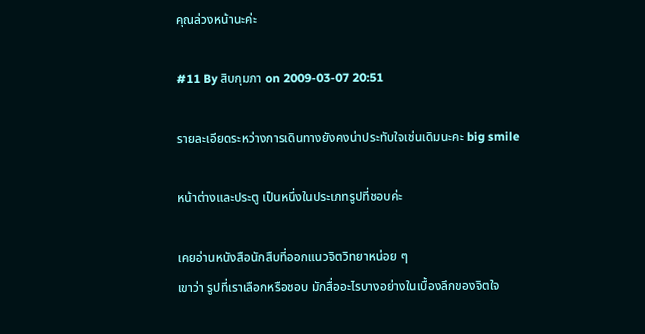คุณล่วงหน้านะค่ะ

#11 By สิบกุมภา on 2009-03-07 20:51

รายละเอียดระหว่างการเดินทางยังคงน่าประทับใจเช่นเดิมนะคะ big smile

หน้าต่างและประตู เป็นหนึ่งในประเภทรูปที่ชอบค่ะ

เคยอ่านหนังสือนักสืบที่ออกแนวจิตวิทยาหน่อย ๆ
เขาว่า รูปที่เราเลือกหรือชอบ มักสื่ออะไรบางอย่างในเบื้องลึกของจิตใจ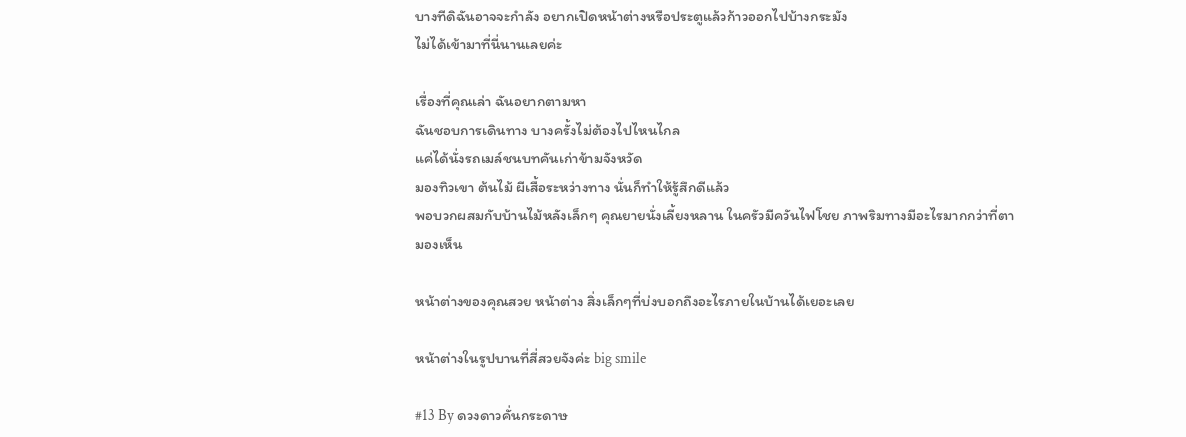บางทีดิฉันอาจจะกำลัง อยากเปิดหน้าต่างหรือประตูแล้วก้าวออกไปบ้างกระมัง
ไม่ได้เข้ามาที่นี่นานเลยค่ะ

เรื่องที่คุณเล่า ฉันอยากตามหา
ฉันชอบการเดินทาง บางครั้งไม่ต้องไปไหนไกล
แค่ได้นั่งรถเมล์ชนบทคันเก่าข้ามจังหวัด
มองทิวเขา ต้นไม้ ผีเสื้อระหว่างทาง นั่นก็ทำให้รู้สึกดีแล้ว
พอบวกผสมกับบ้านไม้หลังเล็กๆ คุณยายนั่งเลี้ยงหลาน ในครัวมีควันไฟโชย ภาพริมทางมีอะไรมากกว่าที่ตามองเห็น

หน้าต่างของคุณสวย หน้าต่าง สิ่งเล็กๆที่บ่งบอกถึงอะไรภายในบ้านได้เยอะเลย

หน้าต่างในรูปบานที่สี่สวยจังค่ะ big smile

#13 By ดวงดาวคั่นกระดาษ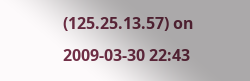(125.25.13.57) on 2009-03-30 22:43